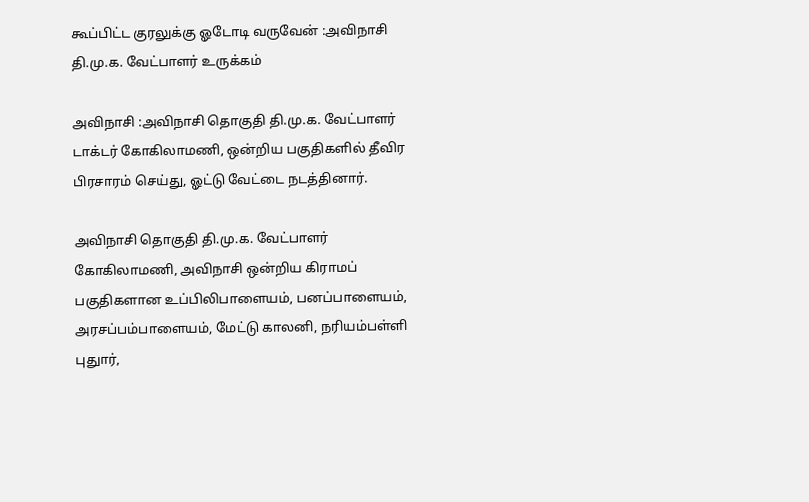கூப்பிட்ட குரலுக்கு ஓடோடி வருவேன் :அவிநாசி தி.மு.க. வேட்பாளர் உருக்கம்

அவிநாசி :அவிநாசி தொகுதி தி.மு.க. வேட்பாளர் டாக்டர் கோகிலாமணி, ஒன்றிய பகுதிகளில் தீவிர பிரசாரம் செய்து, ஓட்டு வேட்டை நடத்தினார்.

அவிநாசி தொகுதி தி.மு.க. வேட்பாளர் கோகிலாமணி, அவிநாசி ஒன்றிய கிராமப் பகுதிகளான உப்பிலிபாளையம், பனப்பாளையம், அரசப்பம்பாளையம், மேட்டு காலனி, நரியம்பள்ளி புதுார்,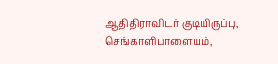ஆதிதிராவிடர் குடியிருப்பு, செங்காளிபாளையம்,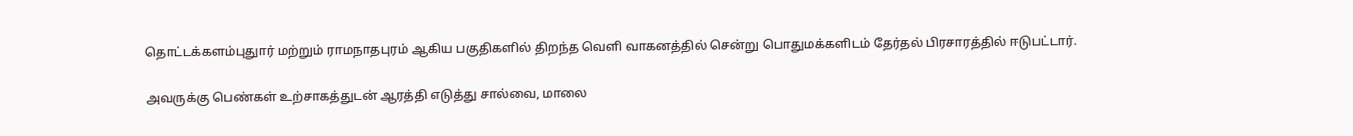தொட்டக்களம்புதுார் மற்றும் ராமநாதபுரம் ஆகிய பகுதிகளில் திறந்த வெளி வாகனத்தில் சென்று பொதுமக்களிடம் தேர்தல் பிரசாரத்தில் ஈடுபட்டார்.

அவருக்கு பெண்கள் உற்சாகத்துடன் ஆரத்தி எடுத்து சால்வை, மாலை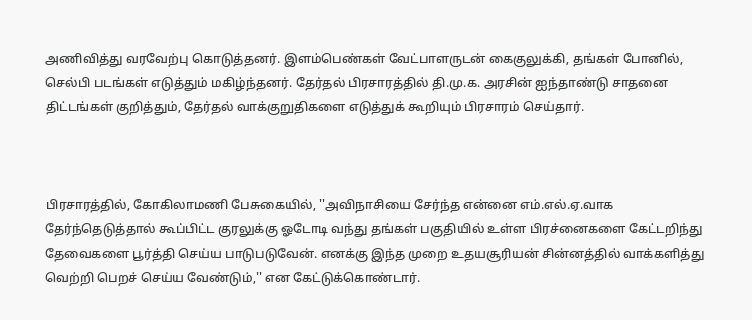அணிவித்து வரவேற்பு கொடுத்தனர். இளம்பெண்கள் வேட்பாளருடன் கைகுலுக்கி, தங்கள் போனில், செல்பி படங்கள் எடுத்தும் மகிழ்ந்தனர். தேர்தல் பிரசாரத்தில் தி.மு.க. அரசின் ஐந்தாண்டு சாதனை திட்டங்கள் குறித்தும், தேர்தல் வாக்குறுதிகளை எடுத்துக் கூறியும் பிரசாரம் செய்தார்.



பிரசாரத்தில், கோகிலாமணி பேசுகையில், ''அவிநாசியை சேர்ந்த என்னை எம்.எல்.ஏ.வாக தேர்ந்தெடுத்தால் கூப்பிட்ட குரலுக்கு ஓடோடி வந்து தங்கள் பகுதியில் உள்ள பிரச்னைகளை கேட்டறிந்து தேவைகளை பூர்த்தி செய்ய பாடுபடுவேன். எனக்கு இந்த முறை உதயசூரியன் சின்னத்தில் வாக்களித்து வெற்றி பெறச் செய்ய வேண்டும்,'' என கேட்டுக்கொண்டார்.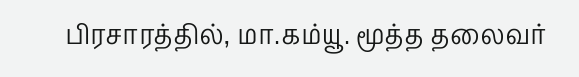பிரசாரத்தில், மா.கம்யூ. மூத்த தலைவர்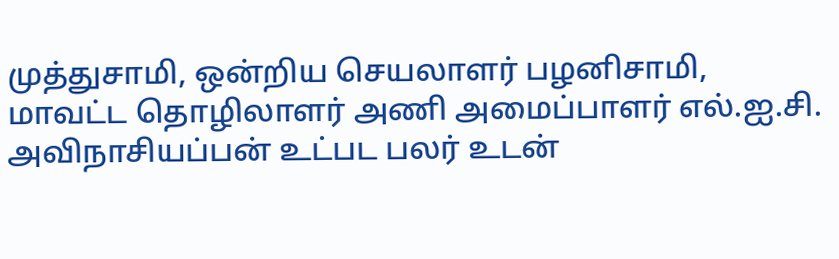முத்துசாமி, ஒன்றிய செயலாளர் பழனிசாமி, மாவட்ட தொழிலாளர் அணி அமைப்பாளர் எல்.ஐ.சி. அவிநாசியப்பன் உட்பட பலர் உடன்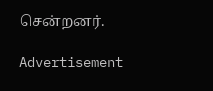சென்றனர்.

Advertisement